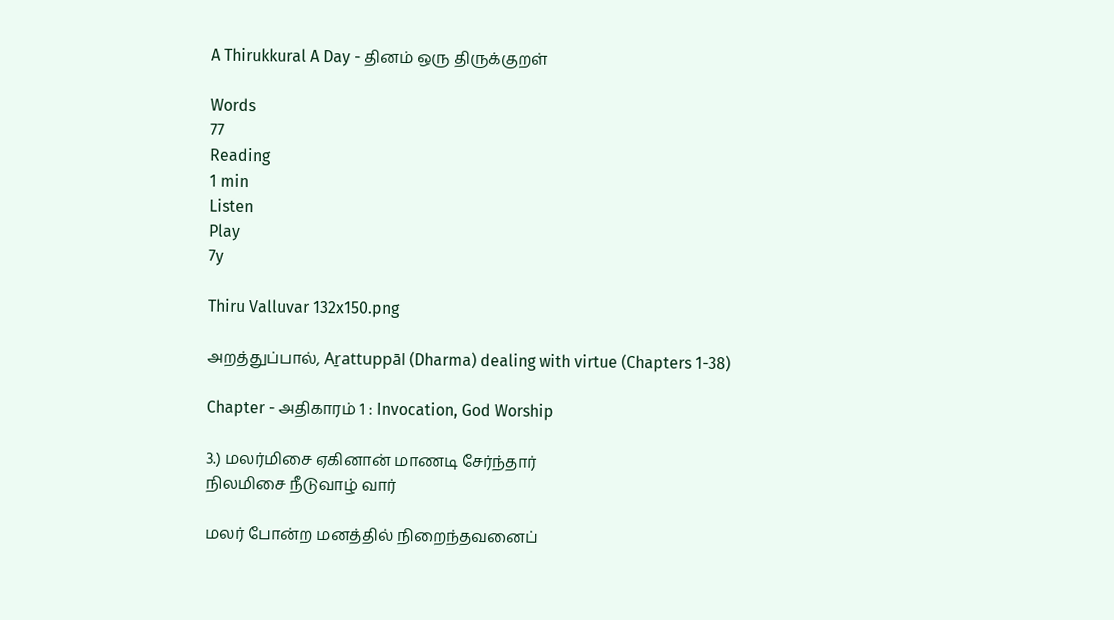A Thirukkural A Day - தினம் ஒரு திருக்குறள்

Words
77
Reading
1 min
Listen
Play
7y

Thiru Valluvar 132x150.png

அறத்துப்பால், Aṟattuppāl (Dharma) dealing with virtue (Chapters 1-38)

Chapter - அதிகாரம் 1 : Invocation, God Worship

3.) மலர்மிசை ஏகினான் மாணடி சேர்ந்தார்
நிலமிசை நீடுவாழ் வார்

மலர் போன்ற மனத்தில் நிறைந்தவனைப்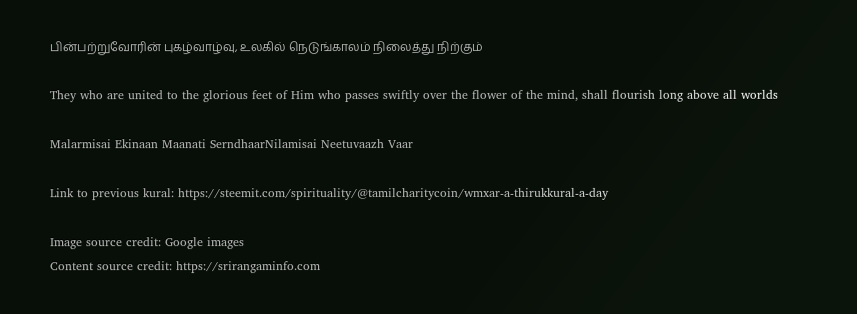பின்பற்றுவோரின் புகழ்வாழ்வு, உலகில் நெடுங்காலம் நிலைத்து நிற்கும்

They who are united to the glorious feet of Him who passes swiftly over the flower of the mind, shall flourish long above all worlds

Malarmisai Ekinaan Maanati SerndhaarNilamisai Neetuvaazh Vaar

Link to previous kural: https://steemit.com/spirituality/@tamilcharitycoin/wmxar-a-thirukkural-a-day

Image source credit: Google images
Content source credit: https://srirangaminfo.com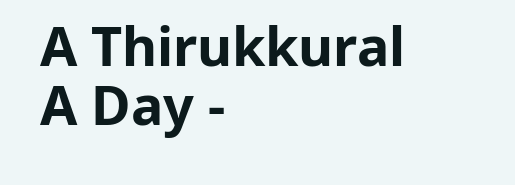A Thirukkural A Day -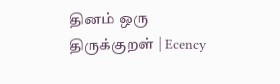தினம் ஒரு திருக்குறள் | Ecency